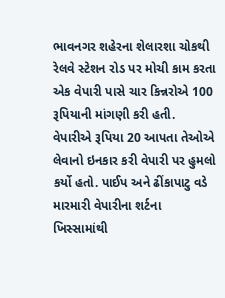ભાવનગર શહેરના શેલારશા ચોકથી રેલવે સ્ટેશન રોડ પર મોચી કામ કરતા એક વેપારી પાસે ચાર કિન્નરોએ 100 રૂપિયાની માંગણી કરી હતી. વેપારીએ રૂપિયા 20 આપતા તેઓએ લેવાનો ઇનકાર કરી વેપારી પર હુમલો કર્યો હતો. પાઈપ અને ઢીંકાપાટુ વડે મારમારી વેપારીના શર્ટના ખિસ્સામાંથી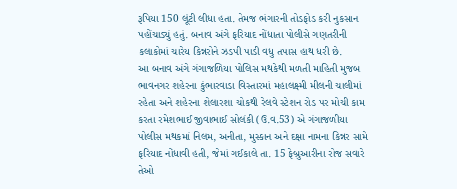રૂપિયા 150 લૂંટી લીધા હતા. તેમજ ભંગારની તોડફોડ કરી નુકસાન પહોંચાડ્યું હતું. બનાવ અંગે ફરિયાદ નોંધાતા પોલીસે ગણતરીની કલાકોમાં ચારેય કિન્નરોને ઝડપી પાડી વધુ તપાસ હાથ ધરી છે.
આ બનાવ અંગે ગંગાજળિયા પોલિસ મથકેથી મળતી માહિતી મુજબ ભાવનગર શહેરના કુંભારવાડા વિસ્તારમાં મહાલક્ષ્મી મીલની ચાલીમાં રહેતા અને શહેરના શેલારશા ચોકથી રેલવે સ્ટેશન રોડ પર મોચી કામ કરતા રમેશભાઈ જીવાભાઈ સોલંકી (ઉ.વ.53) એ ગંગાજળીયા પોલીસ મથકમાં નિલમ, અનીતા, મુસ્કાન અને દક્ષા નામના કિન્નર સામે ફરિયાદ નોંધાવી હતી, જેમાં ગઈકાલે તા. 15 ફેબ્રુઆરીના રોજ સવારે તેઓ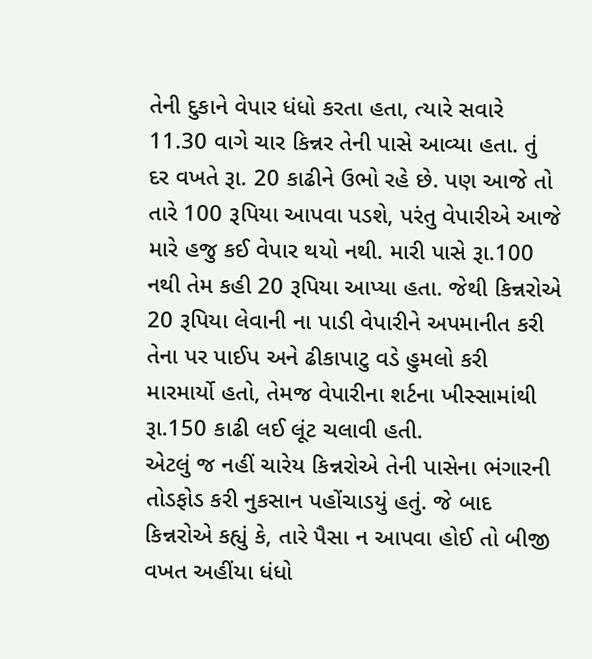તેની દુકાને વેપાર ધંધો કરતા હતા, ત્યારે સવારે 11.30 વાગે ચાર કિન્નર તેની પાસે આવ્યા હતા. તું દર વખતે રૂા. 20 કાઢીને ઉભો રહે છે. પણ આજે તો તારે 100 રૂપિયા આપવા પડશે, પરંતુ વેપારીએ આજે મારે હજુ કઈ વેપાર થયો નથી. મારી પાસે રૂા.100 નથી તેમ કહી 20 રૂપિયા આપ્યા હતા. જેથી કિન્નરોએ 20 રૂપિયા લેવાની ના પાડી વેપારીને અપમાનીત કરી તેના પર પાઈપ અને ઢીકાપાટુ વડે હુમલો કરી મારમાર્યો હતો, તેમજ વેપારીના શર્ટના ખીસ્સામાંથી રૂા.150 કાઢી લઈ લૂંટ ચલાવી હતી.
એટલું જ નહીં ચારેય કિન્નરોએ તેની પાસેના ભંગારની તોડફોડ કરી નુકસાન પહોંચાડયું હતું. જે બાદ કિન્નરોએ કહ્યું કે, તારે પૈસા ન આપવા હોઈ તો બીજી વખત અહીંયા ધંધો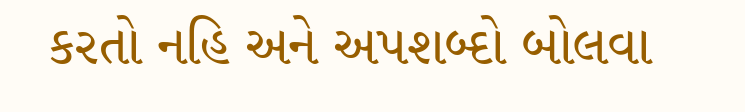કરતો નહિ અને અપશબ્દો બોલવા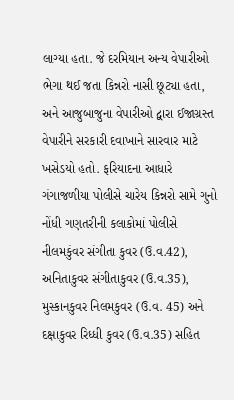લાગ્યા હતા. જે દરમિયાન અન્ય વેપારીઓ ભેગા થઈ જતા કિન્નરો નાસી છૂટ્યા હતા, અને આજુબાજુના વેપારીઓ દ્વારા ઈજાગ્રસ્ત વેપારીને સરકારી દવાખાને સારવાર માટે ખસેડયો હતો. ફરિયાદના આધારે ગંગાજળીયા પોલીસે ચારેય કિન્નરો સામે ગુનો નોંધી ગણતરીની કલાકોમાં પોલીસે નીલમકુંવર સંગીતા કુવર (ઉ.વ.42), અનિતાકુવર સંગીતાકુવર (ઉ.વ.35), મુસ્કાનકુવર નિલમકુવર (ઉ.વ. 45) અને દક્ષાકુવર રિધ્ધી કુવર (ઉ.વ.35) સહિત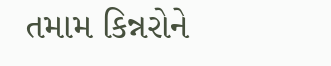તમામ કિન્નરોને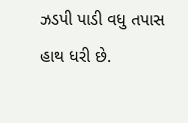ઝડપી પાડી વધુ તપાસ હાથ ધરી છે.